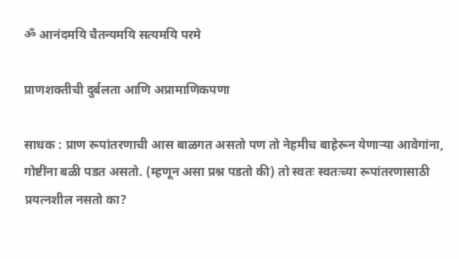ॐ आनंदमयि चैतन्यमयि सत्यमयि परमे

प्राणशक्तीची दुर्बलता आणि अप्रामाणिकपणा

साधक : प्राण रूपांतरणाची आस बाळगत असतो पण तो नेहमीच बाहेरून येणाऱ्या आवेगांना, गोष्टींना बळी पडत असतो. (म्हणून असा प्रश्न पडतो की) तो स्वतः स्वतःच्या रूपांतरणासाठी प्रयत्नशील नसतो का?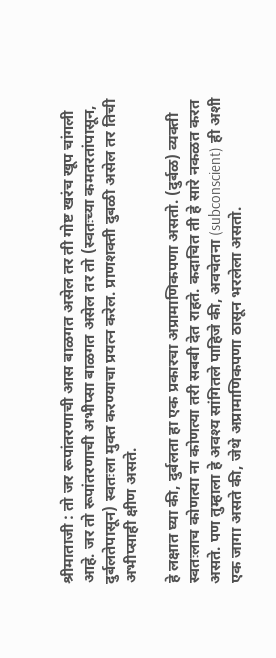श्रीमाताजी : तो जर रूपांतरणाची आस बाळगत असेल तर ती गोष्ट खरंच खूप चांगली आहे. जर तो रूपांतरणाची अभीप्सा बाळगत असेल तर तो (स्वतःच्या कमतरतांपासून, दुर्बलतेपासून) स्वतःला मुक्त करण्याचा प्रयत्न करेल. प्राणशक्ती दुबळी असेल तर तिची अभीप्साही क्षीण असते.

हे लक्षात घ्या की, दुर्बलता हा एक प्रकारचा अप्रामाणिकपणा असतो. (दुर्बळ) व्यक्ती स्वतःलाच कोणत्या ना कोणत्या तरी सबबी देत राहते. कदाचित ती हे सारे नकळत करत असते. पण तुम्हाला हे अवश्य सांगितले पाहिजे की, अवचेतना (subconscient) ही अशी एक जागा असते की, जेथे अप्रामाणिकपणा ठासून भरलेला असतो.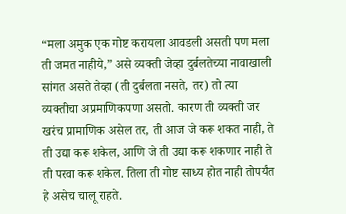“मला अमुक एक गोष्ट करायला आवडली असती पण मला ती जमत नाहीये,” असे व्यक्ती जेव्हा दुर्बलतेच्या नावाखाली सांगत असते तेव्हा (ती दुर्बलता नसते, तर) तो त्या व्यक्तीचा अप्रमाणिकपणा असतो. कारण ती व्यक्ती जर खरंच प्रामाणिक असेल तर, ती आज जे करू शकत नाही, ते ती उद्या करू शकेल, आणि जे ती उद्या करू शकणार नाही ते ती परवा करू शकेल. तिला ती गोष्ट साध्य होत नाही तोपर्यंत हे असेच चालू राहते.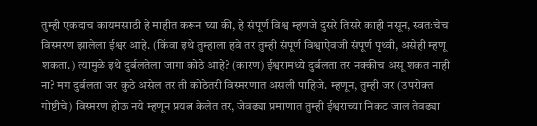तुम्ही एकदाच कायमसाठी हे माहीत करून घ्या की, हे संपूर्ण विश्व म्हणजे दुसरे तिसरे काही नसून, स्वतःचेच विस्मरण झालेला ईश्वर आहे. (किंवा इथे तुम्हाला हवे तर तुम्ही संपूर्ण विश्वाऐवजी संपूर्ण पृथ्वी, असेही म्हणू शकता.) त्यामुळे इथे दुर्बलतेला जागा कोठे आहे? (कारण) ईश्वरामध्ये दुर्बलता तर नक्कीच असू शकत नाही ना? मग दुर्बलता जर कुठे असेल तर ती कोठेतरी विस्मरणात असली पाहिजे. म्हणून, तुम्ही जर (उपरोक्त गोष्टीचे) विस्मरण होऊ नये म्हणून प्रयत्न केलेत तर, जेवढ्या प्रमाणात तुम्ही ईश्वराच्या निकट जाल तेवढ्या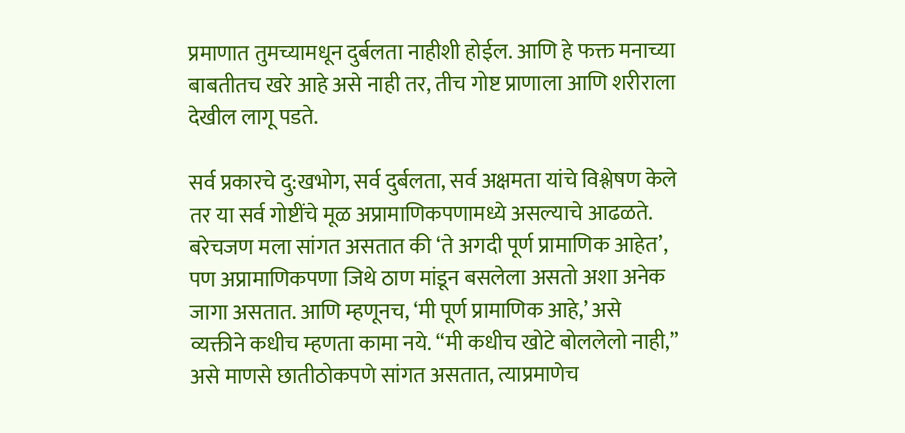प्रमाणात तुमच्यामधून दुर्बलता नाहीशी होईल. आणि हे फक्त मनाच्या बाबतीतच खरे आहे असे नाही तर, तीच गोष्ट प्राणाला आणि शरीराला देखील लागू पडते.

सर्व प्रकारचे दु:खभोग, सर्व दुर्बलता, सर्व अक्षमता यांचे विश्लेषण केले तर या सर्व गोष्टींचे मूळ अप्रामाणिकपणामध्ये असल्याचे आढळते. बरेचजण मला सांगत असतात की ‘ते अगदी पूर्ण प्रामाणिक आहेत’, पण अप्रामाणिकपणा जिथे ठाण मांडून बसलेला असतो अशा अनेक जागा असतात. आणि म्हणूनच, ‘मी पूर्ण प्रामाणिक आहे,’ असे व्यक्तीने कधीच म्हणता कामा नये. “मी कधीच खोटे बोललेलो नाही,” असे माणसे छातीठोकपणे सांगत असतात, त्याप्रमाणेच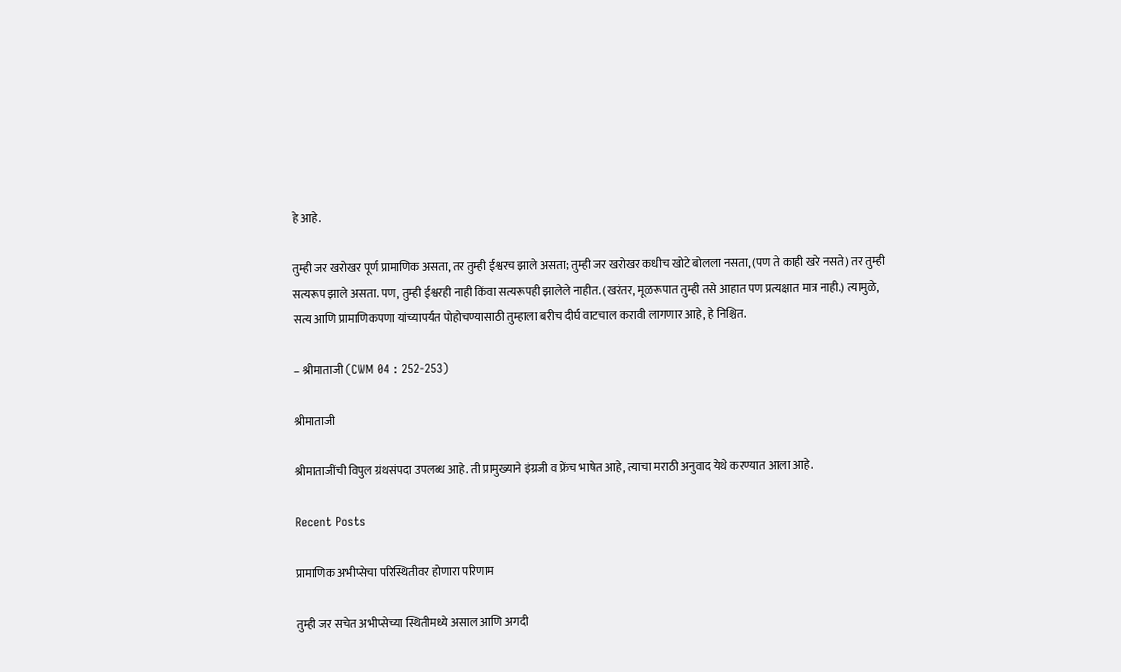हे आहे.

तुम्ही जर खरोखर पूर्ण प्रामाणिक असता, तर तुम्ही ईश्वरच झाले असता; तुम्ही जर खरोखर कधीच खोटे बोलला नसता, (पण ते काही खरे नसते) तर तुम्ही सत्यरूप झाले असता. पण, तुम्ही ईश्वरही नाही किंवा सत्यरूपही झालेले नाहीत. (खरंतर, मूळरूपात तुम्ही तसे आहात पण प्रत्यक्षात मात्र नाही.) त्यामुळे, सत्य आणि प्रामाणिकपणा यांच्यापर्यंत पोहोचण्यासाठी तुम्हाला बरीच दीर्घ वाटचाल करावी लागणार आहे, हे निश्चित.

– श्रीमाताजी (CWM 04 : 252-253)

श्रीमाताजी

श्रीमाताजींची विपुल ग्रंथसंपदा उपलब्ध आहे. ती प्रामुख्याने इंग्रजी व फ्रेंच भाषेत आहे, त्याचा मराठी अनुवाद येथे करण्यात आला आहे.

Recent Posts

प्रामाणिक अभीप्सेचा परिस्थितीवर होणारा परिणाम

तुम्ही जर सचेत अभीप्सेच्या स्थितीमध्ये असाल आणि अगदी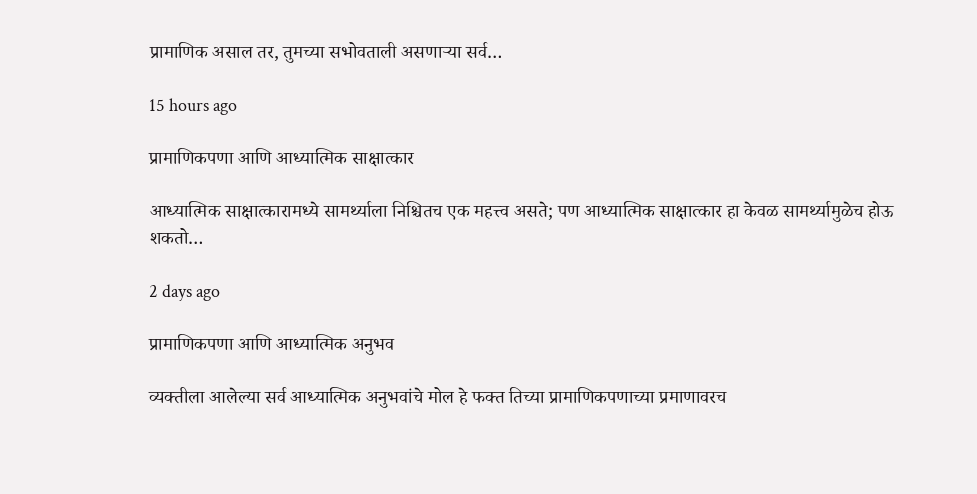प्रामाणिक असाल तर, तुमच्या सभोवताली असणाऱ्या सर्व…

15 hours ago

प्रामाणिकपणा आणि आध्यात्मिक साक्षात्कार

आध्यात्मिक साक्षात्कारामध्ये सामर्थ्याला निश्चितच एक महत्त्व असते; पण आध्यात्मिक साक्षात्कार हा केवळ सामर्थ्यामुळेच होऊ शकतो…

2 days ago

प्रामाणिकपणा आणि आध्यात्मिक अनुभव

व्यक्तीला आलेल्या सर्व आध्यात्मिक अनुभवांचे मोल हे फक्त तिच्या प्रामाणिकपणाच्या प्रमाणावरच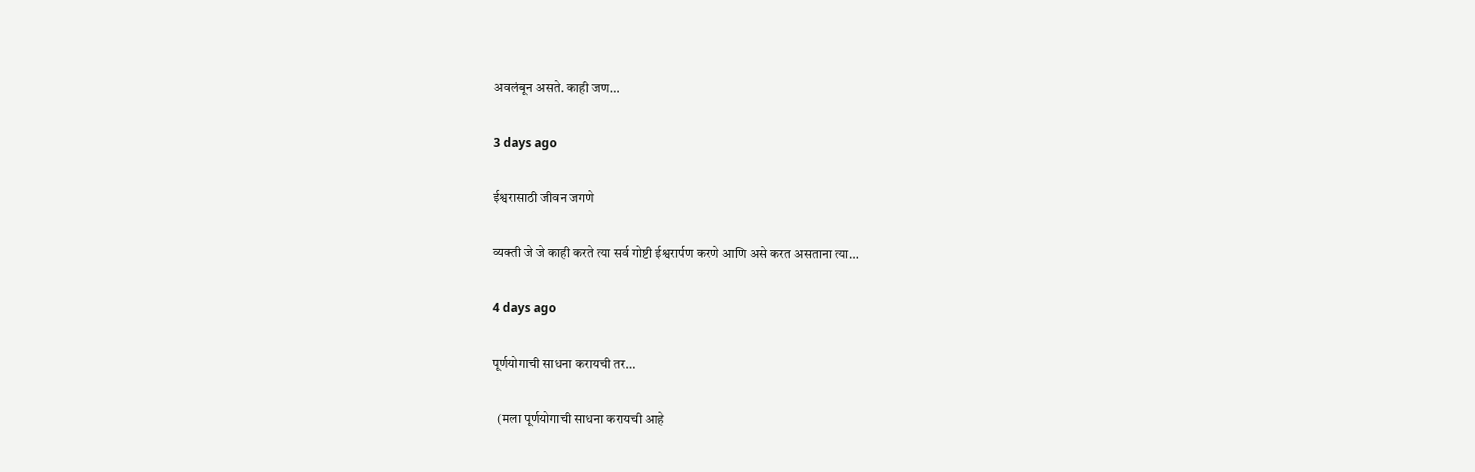अवलंबून असते. काही जण…

3 days ago

ईश्वरासाठी जीवन जगणे

व्यक्ती जे जे काही करते त्या सर्व गोष्टी ईश्वरार्पण करणे आणि असे करत असताना त्या…

4 days ago

पूर्णयोगाची साधना करायची तर…

  (मला पूर्णयोगाची साधना करायची आहे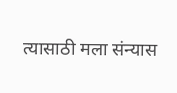त्यासाठी मला संन्यास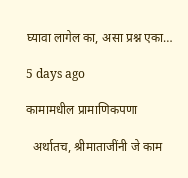घ्यावा लागेल का, असा प्रश्न एका…

5 days ago

कामामधील प्रामाणिकपणा

  अर्थातच, श्रीमाताजींनी जे काम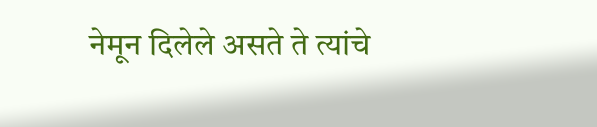नेमून दिलेले असते ते त्यांचे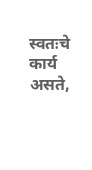स्वतःचे कार्य असते,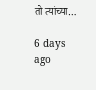तो त्यांच्या…

6 days ago